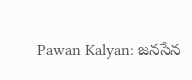Pawan Kalyan: జనసేన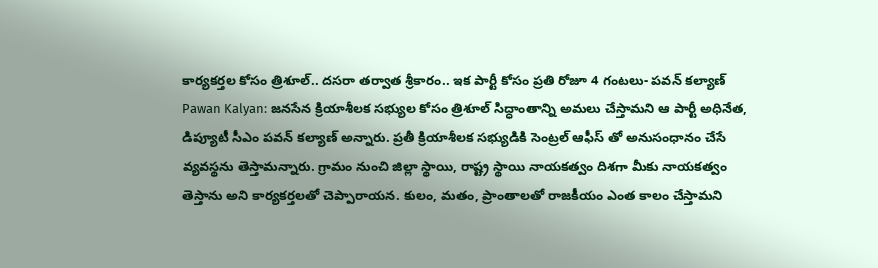కార్యకర్తల కోసం త్రిశూల్.. దసరా తర్వాత శ్రీకారం.. ఇక పార్టీ కోసం ప్రతి రోజూ 4 గంటలు- పవన్ కల్యాణ్
Pawan Kalyan: జనసేన క్రియాశీలక సభ్యుల కోసం త్రిశూల్ సిద్ధాంతాన్ని అమలు చేస్తామని ఆ పార్టీ అధినేత, డిప్యూటీ సీఎం పవన్ కల్యాణ్ అన్నారు. ప్రతీ క్రియాశీలక సభ్యుడికి సెంట్రల్ ఆఫీస్ తో అనుసంధానం చేసే వ్యవస్థను తెస్తామన్నారు. గ్రామం నుంచి జిల్లా స్థాయి, రాష్ట్ర స్థాయి నాయకత్వం దిశగా మీకు నాయకత్వం తెస్తాను అని కార్యకర్తలతో చెప్పారాయన. కులం, మతం, ప్రాంతాలతో రాజకీయం ఎంత కాలం చేస్తామని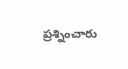ప్రశ్నించారు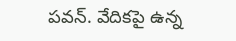పవన్. వేదికపై ఉన్న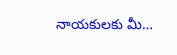నాయకులకు మీ…